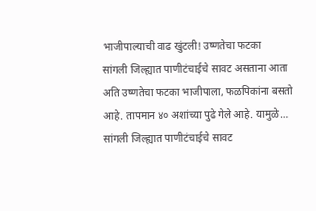भाजीपाल्याची वाढ खुंटली! उष्णतेचा फटका
सांगली जिल्ह्यात पाणीटंचाईचे सावट असताना आता अति उष्णतेचा फटका भाजीपाला, फळपिकांना बसतो आहे. तापमान ४० अशांच्या पुढे गेले आहे. यामुळे…
सांगली जिल्ह्यात पाणीटंचाईचे सावट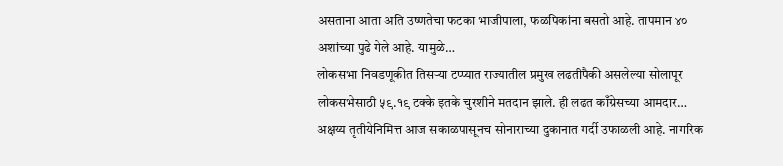असताना आता अति उष्णतेचा फटका भाजीपाला, फळपिकांना बसतो आहे. तापमान ४० अशांच्या पुढे गेले आहे. यामुळे…
लोकसभा निवडणूकीत तिसऱ्या टप्प्यात राज्यातील प्रमुख लढतीपैकी असलेल्या सोलापूर लोकसभेसाठी ५९.१९ टक्के इतके चुरशीने मतदान झाले. ही लढत काँग्रेसच्या आमदार…
अक्षय्य तृतीयेनिमित्त आज सकाळपासूनच सोनाराच्या दुकानात गर्दी उफाळली आहे. नागरिक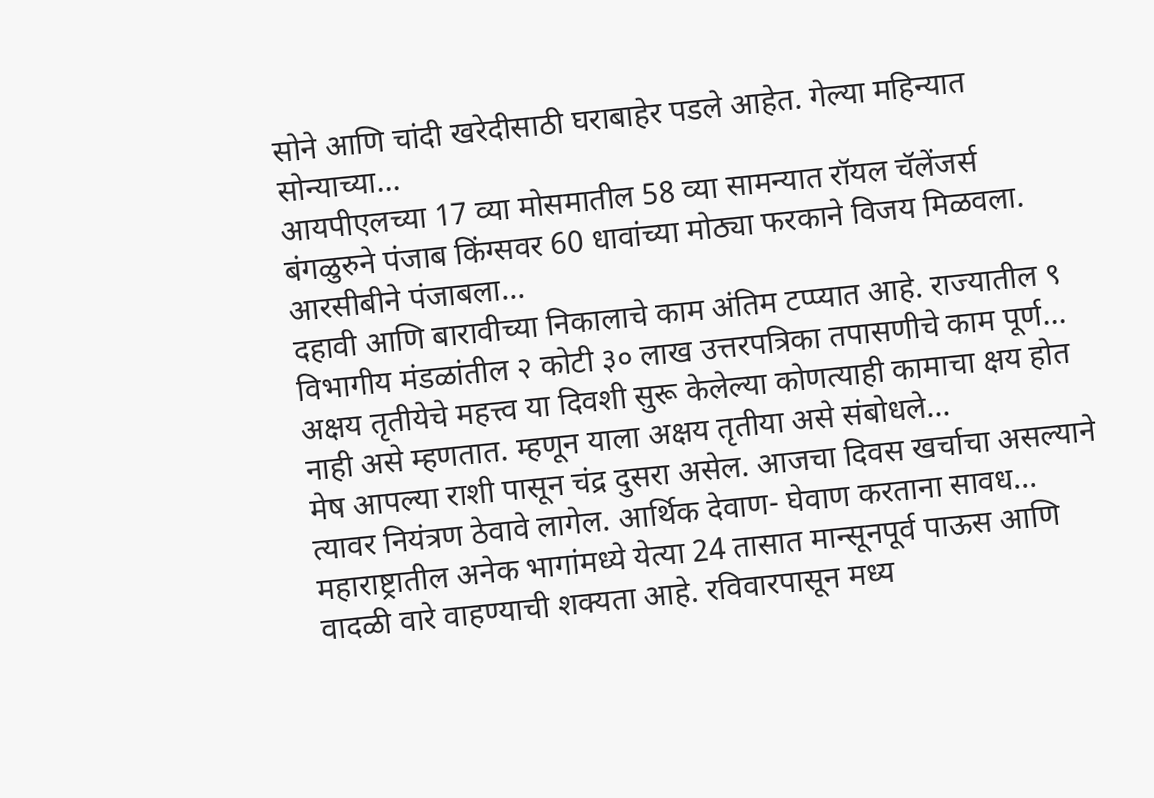सोने आणि चांदी खरेदीसाठी घराबाहेर पडले आहेत. गेल्या महिन्यात सोन्याच्या…
आयपीएलच्या 17 व्या मोसमातील 58 व्या सामन्यात रॉयल चॅलेंजर्स बंगळुरुने पंजाब किंग्सवर 60 धावांच्या मोठ्या फरकाने विजय मिळवला. आरसीबीने पंजाबला…
दहावी आणि बारावीच्या निकालाचे काम अंतिम टप्प्यात आहे. राज्यातील ९ विभागीय मंडळांतील २ कोटी ३० लाख उत्तरपत्रिका तपासणीचे काम पूर्ण…
अक्षय तृतीयेचे महत्त्व या दिवशी सुरू केलेल्या कोणत्याही कामाचा क्षय होत नाही असे म्हणतात. म्हणून याला अक्षय तृतीया असे संबोधले…
मेष आपल्या राशी पासून चंद्र दुसरा असेल. आजचा दिवस खर्चाचा असल्याने त्यावर नियंत्रण ठेवावे लागेल. आर्थिक देवाण- घेवाण करताना सावध…
महाराष्ट्रातील अनेक भागांमध्ये येत्या 24 तासात मान्सूनपूर्व पाऊस आणि वादळी वारे वाहण्याची शक्यता आहे. रविवारपासून मध्य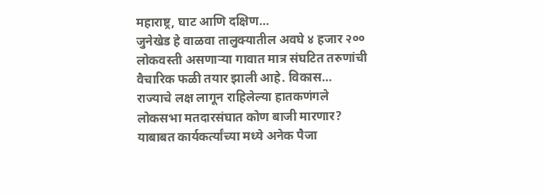महाराष्ट्र, घाट आणि दक्षिण…
जुनेखेड हे वाळवा तालुक्यातील अवघे ४ हजार २०० लोकवस्ती असणाऱ्या गावात मात्र संघटित तरुणांची वैचारिक फळी तयार झाली आहे. विकास…
राज्याचे लक्ष लागून राहिलेल्या हातकणंगले लोकसभा मतदारसंघात कोण बाजी मारणार? याबाबत कार्यकर्त्यांच्या मध्ये अनेक पैजा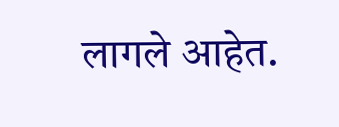लागले आहेत.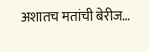अशातच मतांची बेरीज…